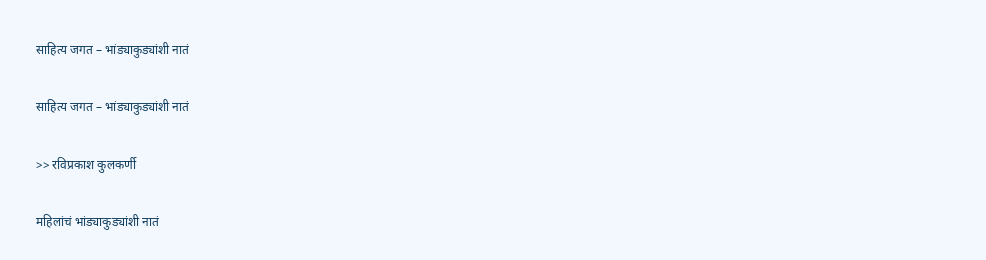साहित्य जगत – भांड्याकुड्यांशी नातं

साहित्य जगत – भांड्याकुड्यांशी नातं

>> रविप्रकाश कुलकर्णी

महिलांचं भांड्याकुड्यांशी नातं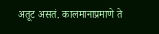अतूट असतं. कालमानाप्रमाणे ते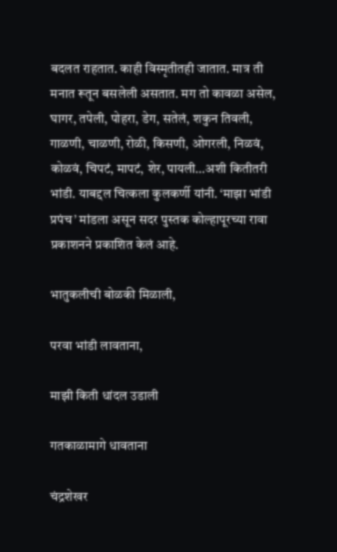बदलत राहतात. काही विस्मृतीतही जातात. मात्र ती मनात रूतून बसलेली असतात. मग तो कावळा असेल, घागर, तपेली, पोहरा, डेग, सतेलं, शकुन तिवली, गाळणी, चाळणी, रोळी, किसणी, ओगरली, निळवं, कोळवं, चिपटं, मापटं, शेर, पायली…अशी कितीतरी भांडी. याबद्दल चित्कला कुलकर्णी यांनी. ‘माझा भांडी प्रपंच’ मांडला असून सदर पुस्तक कोल्हापूरच्या रावा प्रकाशनने प्रकाशित केलं आहे.

भातुकलीची बोळकी मिळाली,

परवा भांडी लावताना,

माझी किती धांदल उडाली

गतकाळामागे धावताना

चंद्रशेखर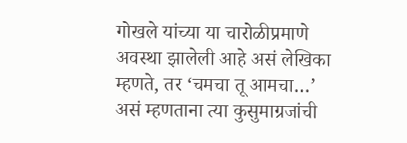गोखले यांच्या या चारोळीप्रमाणे अवस्था झालेली आहे असं लेखिका म्हणते, तर ‘चमचा तू आमचा…’ असं म्हणताना त्या कुसुमाग्रजांची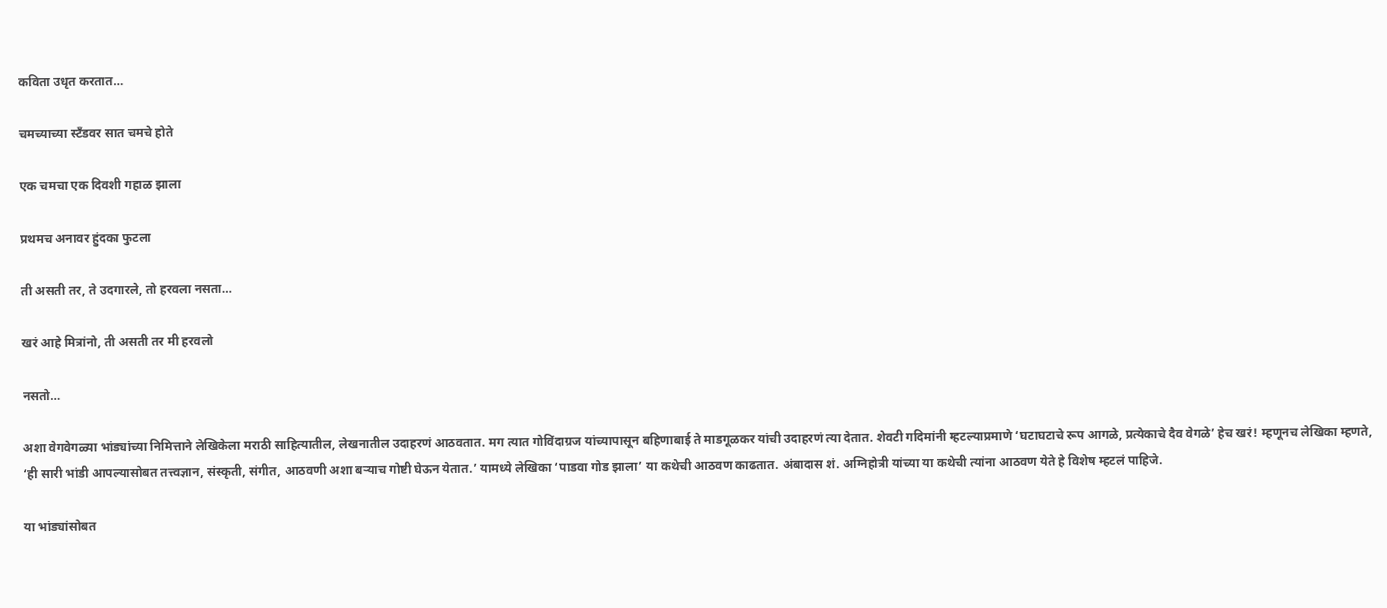कविता उधृत करतात…

चमच्याच्या स्टॅंडवर सात चमचे होते

एक चमचा एक दिवशी गहाळ झाला

प्रथमच अनावर हुंदका फुटला

ती असती तर, ते उदगारले, तो हरवला नसता…

खरं आहे मित्रांनो, ती असती तर मी हरवलो

नसतो…

अशा वेगवेगळ्या भांड्यांच्या निमित्ताने लेखिकेला मराठी साहित्यातील, लेखनातील उदाहरणं आठवतात. मग त्यात गोविंदाग्रज यांच्यापासून बहिणाबाई ते माडगूळकर यांची उदाहरणं त्या देतात. शेवटी गदिमांनी म्हटल्याप्रमाणे ‘घटाघटाचे रूप आगळे, प्रत्येकाचे दैव वेगळे’ हेच खरं! म्हणूनच लेखिका म्हणते, ‘ही सारी भांडी आपल्यासोबत तत्त्वज्ञान, संस्कृती, संगीत, आठवणी अशा बऱ्याच गोष्टी घेऊन येतात.’ यामध्ये लेखिका ‘पाडवा गोड झाला’ या कथेची आठवण काढतात. अंबादास शं. अग्निहोत्री यांच्या या कथेची त्यांना आठवण येते हे विशेष म्हटलं पाहिजे.

या भांड्यांसोबत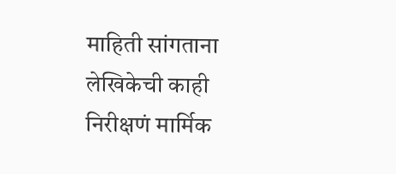माहिती सांगताना लेखिकेची काही निरीक्षणं मार्मिक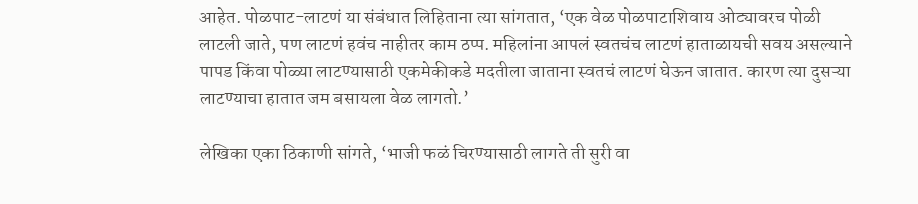आहेत. पोळपाट-लाटणं या संबंधात लिहिताना त्या सांगतात, ‘एक वेळ पोळपाटाशिवाय ओट्यावरच पोळी लाटली जाते, पण लाटणं हवंच नाहीतर काम ठप्प. महिलांना आपलं स्वतचंच लाटणं हाताळायची सवय असल्याने पापड किंवा पोळ्या लाटण्यासाठी एकमेकीकडे मदतीला जाताना स्वतचं लाटणं घेऊन जातात. कारण त्या दुसऱ्या लाटण्याचा हातात जम बसायला वेळ लागतो.’

लेखिका एका ठिकाणी सांगते, ‘भाजी फळं चिरण्यासाठी लागते ती सुरी वा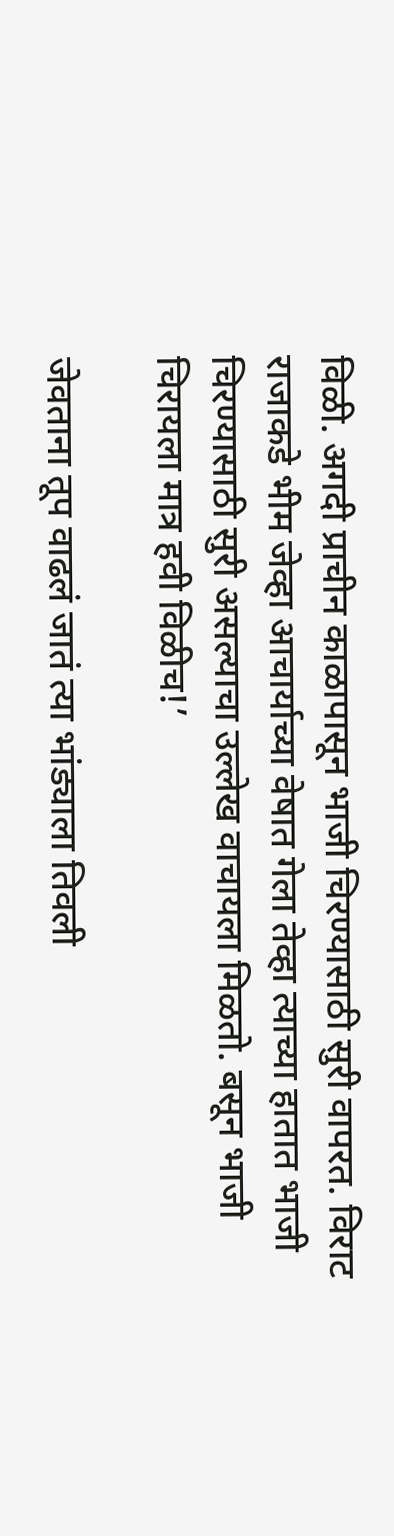विळी. अगदी प्राचीन काळापासून भाजी चिरण्यासाठी सुरी वापरत. विराट राजाकडे भीम जेव्हा आचार्याच्या वेषात गेला तेव्हा त्याच्या हातात भाजी चिरण्यासाठी सुरी असल्याचा उल्लेख वाचायला मिळतो. बसून भाजी चिरायला मात्र हवी विळीच!’

जेवताना तूप वाढलं जातं त्या भांड्याला तिवली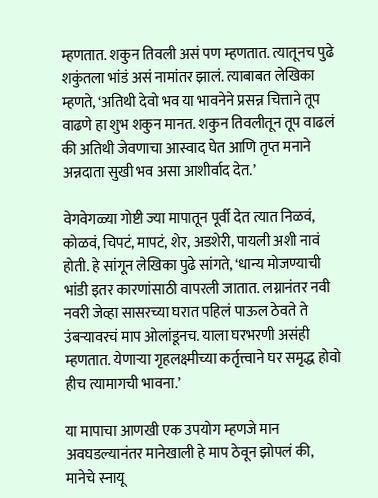म्हणतात. शकुन तिवली असं पण म्हणतात. त्यातूनच पुढे शकुंतला भांडं असं नामांतर झालं. त्याबाबत लेखिका म्हणते, ‘अतिथी देवो भव या भावनेने प्रसन्न चित्ताने तूप वाढणे हा शुभ शकुन मानत. शकुन तिवलीतून तूप वाढलं की अतिथी जेवणाचा आस्वाद घेत आणि तृप्त मनाने अन्नदाता सुखी भव असा आशीर्वाद देत.’

वेगवेगळ्या गोष्टी ज्या मापातून पूर्वी देत त्यात निळवं, कोळवं, चिपटं, मापटं, शेर, अडशेरी, पायली अशी नावं होती. हे सांगून लेखिका पुढे सांगते, ‘धान्य मोजण्याची भांडी इतर कारणांसाठी वापरली जातात. लग्नानंतर नवी नवरी जेव्हा सासरच्या घरात पहिलं पाऊल ठेवते ते उंबऱ्यावरचं माप ओलांडूनच. याला घरभरणी असंही म्हणतात. येणाऱ्या गृहलक्ष्मीच्या कर्तृत्त्वाने घर समृद्ध होवो हीच त्यामागची भावना.’

या मापाचा आणखी एक उपयोग म्हणजे मान अवघडल्यानंतर मानेखाली हे माप ठेवून झोपलं की, मानेचे स्नायू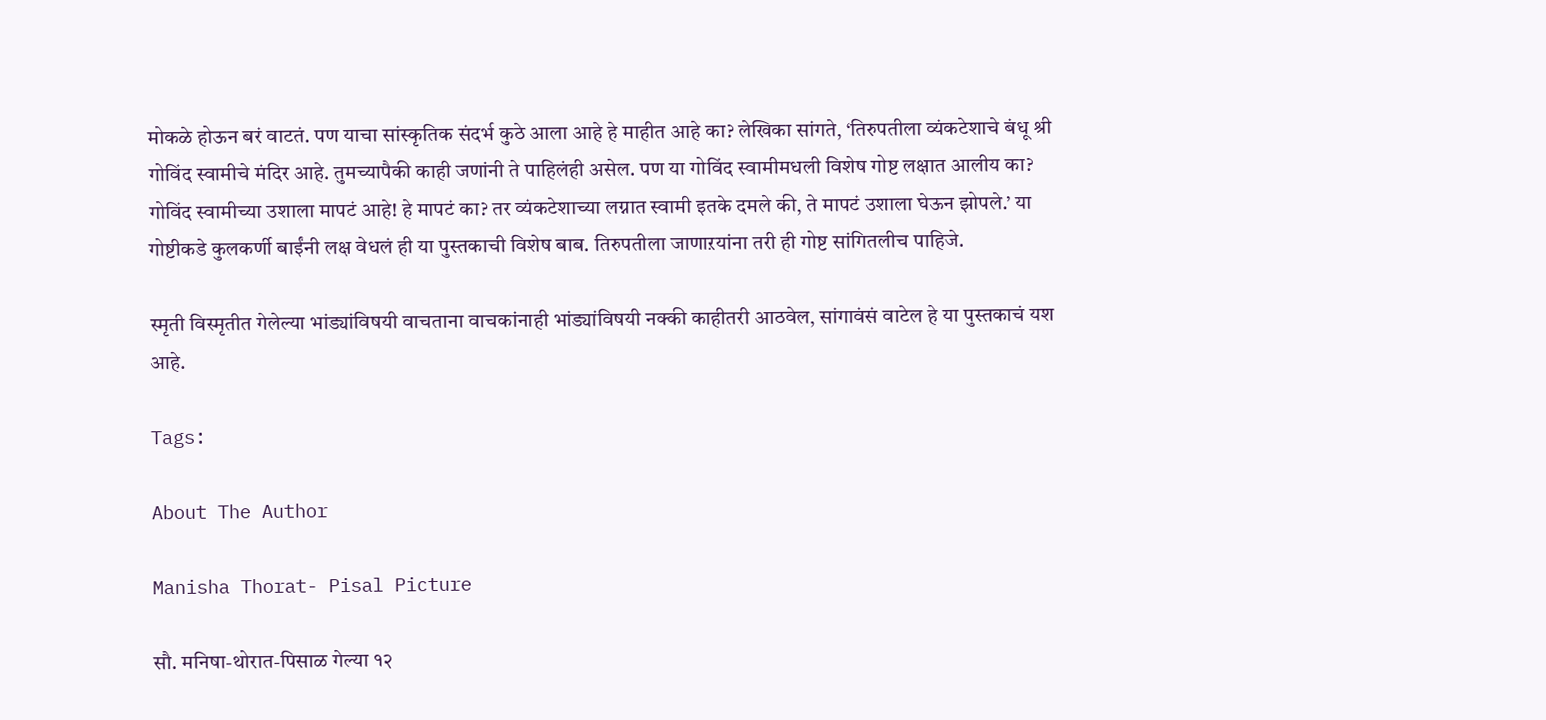मोकळे होऊन बरं वाटतं. पण याचा सांस्कृतिक संदर्भ कुठे आला आहे हे माहीत आहे का? लेखिका सांगते, ‘तिरुपतीला व्यंकटेशाचे बंधू श्री गोविंद स्वामीचे मंदिर आहे. तुमच्यापैकी काही जणांनी ते पाहिलंही असेल. पण या गोविंद स्वामीमधली विशेष गोष्ट लक्षात आलीय का? गोविंद स्वामीच्या उशाला मापटं आहे! हे मापटं का? तर व्यंकटेशाच्या लग्नात स्वामी इतके दमले की, ते मापटं उशाला घेऊन झोपले.’ या गोष्टीकडे कुलकर्णी बाईंनी लक्ष वेधलं ही या पुस्तकाची विशेष बाब. तिरुपतीला जाणाऱयांना तरी ही गोष्ट सांगितलीच पाहिजे.

स्मृती विस्मृतीत गेलेल्या भांड्यांविषयी वाचताना वाचकांनाही भांड्यांविषयी नक्की काहीतरी आठवेल, सांगावंसं वाटेल हे या पुस्तकाचं यश आहे.

Tags:

About The Author

Manisha Thorat- Pisal Picture

सौ. मनिषा-थोरात-पिसाळ गेल्या १२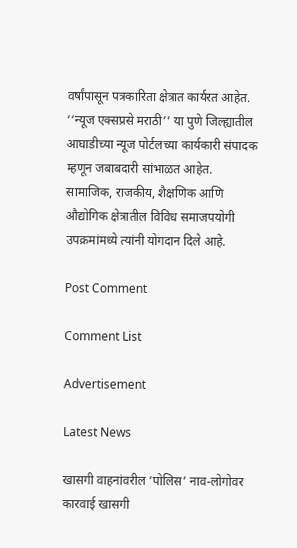वर्षांपासून पत्रकारिता क्षेत्रात कार्यरत आहेत. ‘‘न्यूज एक्सप्रसे मराठी’’ या पुणे जिल्ह्यातील आघाडीच्या न्यूज पोर्टलच्या कार्यकारी संपादक म्हणून जबाबदारी सांभाळत आहेत. सामाजिक, राजकीय, शैक्षणिक आणि औद्योगिक क्षेत्रातील विविध समाजपयोगी उपक्रमांमध्ये त्यांनी योगदान दिले आहे.

Post Comment

Comment List

Advertisement

Latest News

खासगी वाहनांवरील ‘पोलिस’ नाव-लोगोवर कारवाई खासगी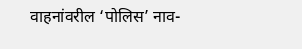वाहनांवरील ‘पोलिस’ नाव-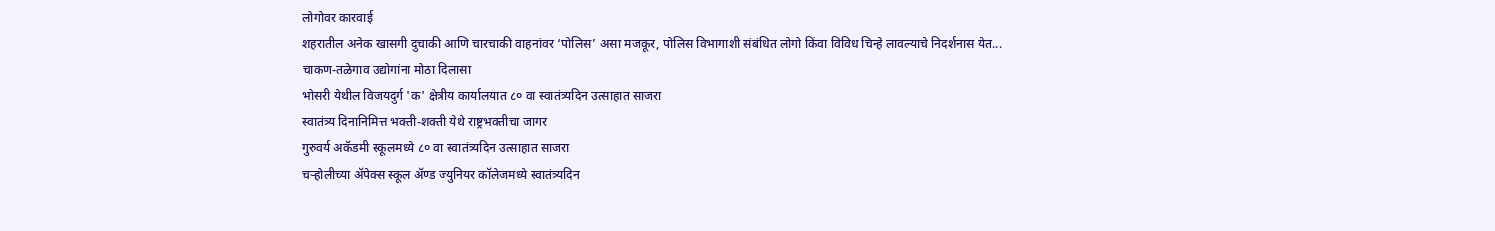लोगोवर कारवाई
शहरातील अनेक खासगी दुचाकी आणि चारचाकी वाहनांवर ‘पोलिस’ असा मजकूर, पोलिस विभागाशी संबंधित लोगो किंवा विविध चिन्हे लावल्याचे निदर्शनास येत...
चाकण-तळेगाव उद्योगांना मोठा दिलासा
भोसरी येथील विजयदुर्ग 'क' क्षेत्रीय कार्यालयात ८० वा स्वातंत्र्यदिन उत्साहात साजरा
स्वातंत्र्य दिनानिमित्त भक्ती-शक्ती येथे राष्ट्रभक्तीचा जागर
गुरुवर्य अकॅडमी स्कूलमध्ये ८० वा स्वातंत्र्यदिन उत्साहात साजरा
चऱ्होलीच्या अ‍ॅपेक्स स्कूल अ‍ॅण्ड ज्युनियर कॉलेजमध्ये स्वातंत्र्यदिन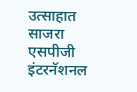उत्साहात साजरा
एसपीजी इंटरनॅशनल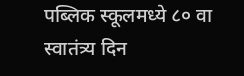पब्लिक स्कूलमध्ये ८० वा स्वातंत्र्य दिन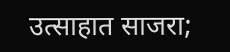उत्साहात साजरा;